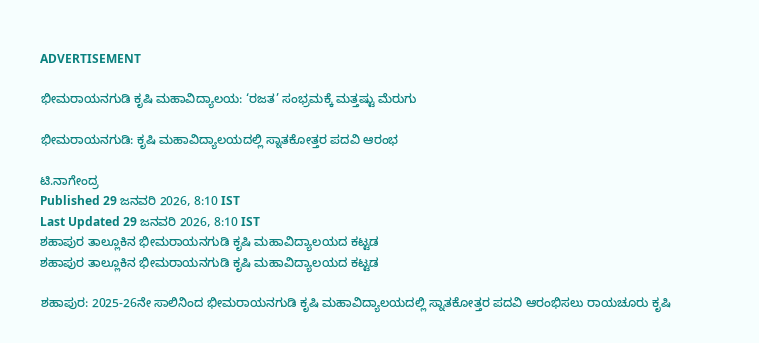ADVERTISEMENT

ಭೀಮರಾಯನಗುಡಿ ಕೃಷಿ ಮಹಾವಿದ್ಯಾಲಯ: ‘ರಜತ’ ಸಂಭ್ರಮಕ್ಕೆ ಮತ್ತಷ್ಟು ಮೆರುಗು

ಭೀಮರಾಯನಗುಡಿ: ಕೃಷಿ ಮಹಾವಿದ್ಯಾಲಯದಲ್ಲಿ ಸ್ನಾತಕೋತ್ತರ ಪದವಿ ಆರಂಭ

ಟಿ.ನಾಗೇಂದ್ರ
Published 29 ಜನವರಿ 2026, 8:10 IST
Last Updated 29 ಜನವರಿ 2026, 8:10 IST
ಶಹಾಪುರ ತಾಲ್ಲೂಕಿನ ಭೀಮರಾಯನಗುಡಿ ಕೃಷಿ ಮಹಾವಿದ್ಯಾಲಯದ ಕಟ್ಟಡ
ಶಹಾಪುರ ತಾಲ್ಲೂಕಿನ ಭೀಮರಾಯನಗುಡಿ ಕೃಷಿ ಮಹಾವಿದ್ಯಾಲಯದ ಕಟ್ಟಡ

ಶಹಾಪುರ: 2025-26ನೇ ಸಾಲಿನಿಂದ ಭೀಮರಾಯನಗುಡಿ ಕೃಷಿ ಮಹಾವಿದ್ಯಾಲಯದಲ್ಲಿ ಸ್ನಾತಕೋತ್ತರ ಪದವಿ ಆರಂಭಿಸಲು ರಾಯಚೂರು ಕೃಷಿ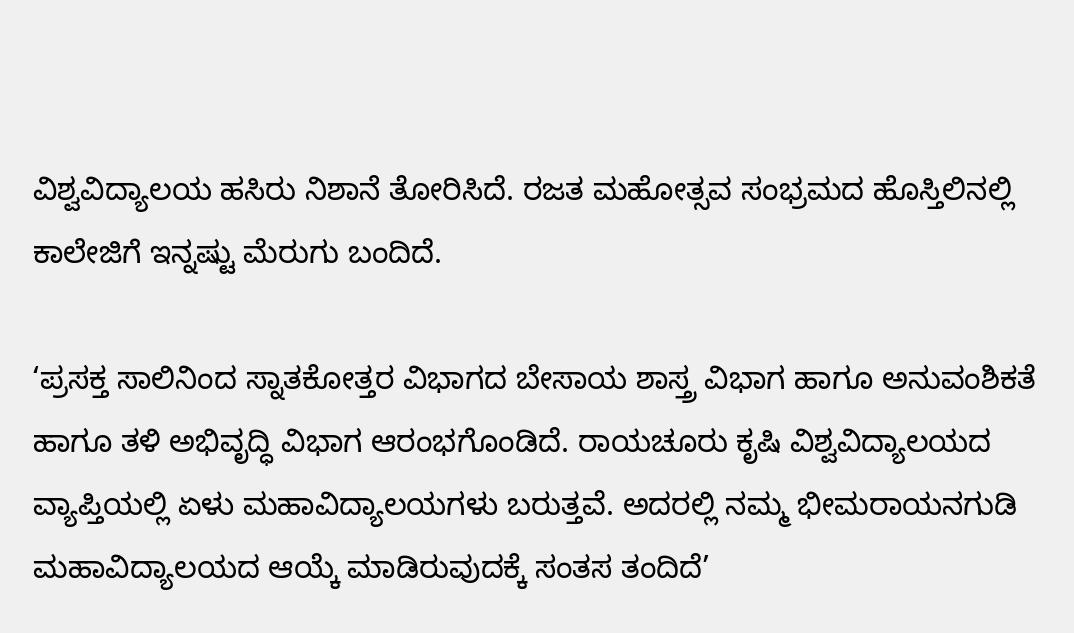ವಿಶ್ವವಿದ್ಯಾಲಯ ಹಸಿರು ನಿಶಾನೆ ತೋರಿಸಿದೆ. ರಜತ ಮಹೋತ್ಸವ ಸಂಭ್ರಮದ ಹೊಸ್ತಿಲಿನಲ್ಲಿ ಕಾಲೇಜಿಗೆ ಇನ್ನಷ್ಟು ಮೆರುಗು ಬಂದಿದೆ.

‘ಪ್ರಸಕ್ತ ಸಾಲಿನಿಂದ ಸ್ನಾತಕೋತ್ತರ ವಿಭಾಗದ ಬೇಸಾಯ ಶಾಸ್ತ್ರ ವಿಭಾಗ ಹಾಗೂ ಅನುವಂಶಿಕತೆ ಹಾಗೂ ತಳಿ ಅಭಿವೃದ್ಧಿ ವಿಭಾಗ ಆರಂಭಗೊಂಡಿದೆ. ರಾಯಚೂರು ಕೃಷಿ ವಿಶ್ವವಿದ್ಯಾಲಯದ ವ್ಯಾಪ್ತಿಯಲ್ಲಿ ಏಳು ಮಹಾವಿದ್ಯಾಲಯಗಳು ಬರುತ್ತವೆ. ಅದರಲ್ಲಿ ನಮ್ಮ ಭೀಮರಾಯನಗುಡಿ ಮಹಾವಿದ್ಯಾಲಯದ ಆಯ್ಕೆ ಮಾಡಿರುವುದಕ್ಕೆ ಸಂತಸ ತಂದಿದೆ’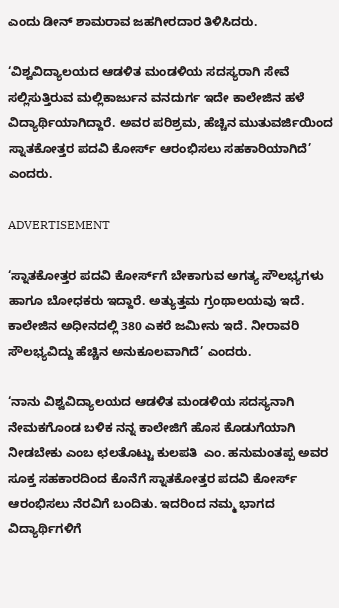ಎಂದು ಡೀನ್ ಶಾಮರಾವ ಜಹಗೀರದಾರ ತಿಳಿಸಿದರು.

‘ವಿಶ್ವವಿದ್ಯಾಲಯದ ಆಡಳಿತ ಮಂಡಳಿಯ ಸದಸ್ಯರಾಗಿ ಸೇವೆ ಸಲ್ಲಿಸುತ್ತಿರುವ ಮಲ್ಲಿಕಾರ್ಜುನ ವನದುರ್ಗ ಇದೇ ಕಾಲೇಜಿನ ಹಳೆ ವಿದ್ಯಾರ್ಥಿಯಾಗಿದ್ದಾರೆ. ಅವರ ಪರಿಶ್ರಮ, ಹೆಚ್ಚಿನ ಮುತುವರ್ಜಿಯಿಂದ ಸ್ನಾತಕೋತ್ತರ ಪದವಿ ಕೋರ್ಸ್ ಆರಂಭಿಸಲು ಸಹಕಾರಿಯಾಗಿದೆ’ ಎಂದರು.

ADVERTISEMENT

‘ಸ್ನಾತಕೋತ್ತರ ಪದವಿ ಕೋರ್ಸ್‌ಗೆ ಬೇಕಾಗುವ ಅಗತ್ಯ ಸೌಲಭ್ಯಗಳು ಹಾಗೂ ಬೋಧಕರು ಇದ್ದಾರೆ. ಅತ್ಯುತ್ತಮ ಗ್ರಂಥಾಲಯವು ಇದೆ. ಕಾಲೇಜಿನ ಅಧೀನದಲ್ಲಿ 380 ಎಕರೆ ಜಮೀನು ಇದೆ. ನೀರಾವರಿ ಸೌಲಭ್ಯವಿದ್ದು ಹೆಚ್ಚಿನ ಅನುಕೂಲವಾಗಿದೆ’ ಎಂದರು.

‘ನಾನು ವಿಶ್ವವಿದ್ಯಾಲಯದ ಆಡಳಿತ ಮಂಡಳಿಯ ಸದಸ್ಯನಾಗಿ ನೇಮಕಗೊಂಡ ಬಳಿಕ ನನ್ನ ಕಾಲೇಜಿಗೆ ಹೊಸ ಕೊಡುಗೆಯಾಗಿ ನೀಡಬೇಕು ಎಂಬ ಛಲತೊಟ್ಟು ಕುಲಪತಿ  ಎಂ. ಹನುಮಂತಪ್ಪ ಅವರ ಸೂಕ್ತ ಸಹಕಾರದಿಂದ ಕೊನೆಗೆ ಸ್ನಾತಕೋತ್ತರ ಪದವಿ ಕೋರ್ಸ್ ಆರಂಭಿಸಲು ನೆರವಿಗೆ ಬಂದಿತು. ಇದರಿಂದ ನಮ್ಮ ಭಾಗದ ವಿದ್ಯಾರ್ಥಿಗಳಿಗೆ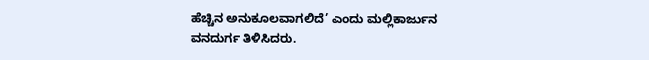ಹೆಚ್ಚಿನ ಅನುಕೂಲವಾಗಲಿದೆ’ ಎಂದು ಮಲ್ಲಿಕಾರ್ಜುನ ವನದುರ್ಗ ತಿಳಿಸಿದರು.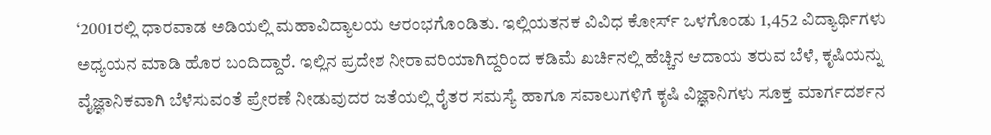‘2001ರಲ್ಲಿ ಧಾರವಾಡ ಅಡಿಯಲ್ಲಿ ಮಹಾವಿದ್ಯಾಲಯ ಆರಂಭಗೊಂಡಿತು. ಇಲ್ಲಿಯತನಕ ವಿವಿಧ ಕೋರ್ಸ್ ಒಳಗೊಂಡು 1,452 ವಿದ್ಯಾರ್ಥಿಗಳು ಅಧ್ಯಯನ ಮಾಡಿ ಹೊರ ಬಂದಿದ್ದಾರೆ. ಇಲ್ಲಿನ ಪ್ರದೇಶ ನೀರಾವರಿಯಾಗಿದ್ದರಿಂದ ಕಡಿಮೆ ಖರ್ಚಿನಲ್ಲಿ ಹೆಚ್ಚಿನ ಆದಾಯ ತರುವ ಬೆಳೆ, ಕೃಷಿಯನ್ನು ವೈಜ್ಞಾನಿಕವಾಗಿ ಬೆಳೆಸುವಂತೆ ಪ್ರೇರಣೆ ನೀಡುವುದರ ಜತೆಯಲ್ಲಿ ರೈತರ ಸಮಸ್ಯೆ ಹಾಗೂ ಸವಾಲುಗಳಿಗೆ ಕೃಷಿ ವಿಜ್ಞಾನಿಗಳು ಸೂಕ್ತ ಮಾರ್ಗದರ್ಶನ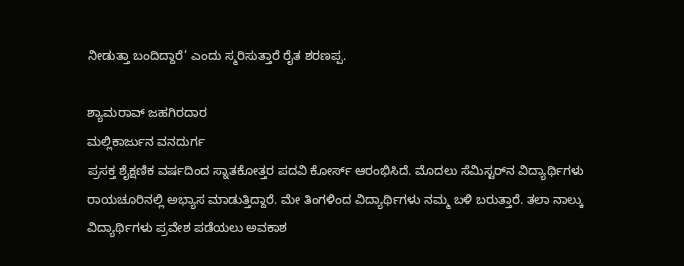ನೀಡುತ್ತಾ ಬಂದಿದ್ದಾರೆ’ ಎಂದು ಸ್ಮರಿಸುತ್ತಾರೆ ರೈತ ಶರಣಪ್ಪ.

ಶ್ಯಾಮರಾವ್ ಜಹಗಿರದಾರ
ಮಲ್ಲಿಕಾರ್ಜುನ ವನದುರ್ಗ
ಪ್ರಸಕ್ತ ಶೈಕ್ಷಣಿಕ ವರ್ಷದಿಂದ ಸ್ನಾತಕೋತ್ತರ ಪದವಿ ಕೋರ್ಸ್ ಆರಂಭಿಸಿದೆ. ಮೊದಲು ಸೆಮಿಸ್ಟರ್‌ನ ವಿದ್ಯಾರ್ಥಿಗಳು ರಾಯಚೂರಿನಲ್ಲಿ ಅಭ್ಯಾಸ ಮಾಡುತ್ತಿದ್ದಾರೆ. ಮೇ ತಿಂಗಳಿಂದ ವಿದ್ಯಾರ್ಥಿಗಳು ನಮ್ಮ ಬಳಿ ಬರುತ್ತಾರೆ. ತಲಾ ನಾಲ್ಕು ವಿದ್ಯಾರ್ಥಿಗಳು ಪ್ರವೇಶ ಪಡೆಯಲು ಅವಕಾಶ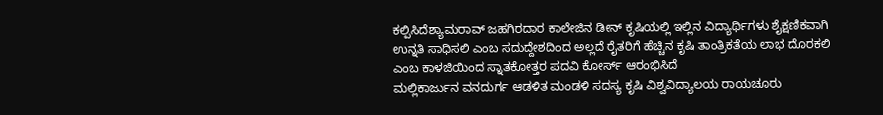ಕಲ್ಪಿಸಿದೆಶ್ಯಾಮರಾವ್ ಜಹಗಿರದಾರ ಕಾಲೇಜಿನ ಡೀನ್ ಕೃಷಿಯಲ್ಲಿ ಇಲ್ಲಿನ ವಿದ್ಯಾರ್ಥಿಗಳು ಶೈಕ್ಷಣಿಕವಾಗಿ ಉನ್ನತಿ ಸಾಧಿಸಲಿ ಎಂಬ ಸದುದ್ದೇಶದಿಂದ ಅಲ್ಲದೆ ರೈತರಿಗೆ ಹೆಚ್ಚಿನ ಕೃಷಿ ತಾಂತ್ರಿಕತೆಯ ಲಾಭ ದೊರಕಲಿ ಎಂಬ ಕಾಳಜಿಯಿಂದ ಸ್ನಾತಕೋತ್ತರ ಪದವಿ ಕೋರ್ಸ್ ಆರಂಭಿಸಿದೆ
ಮಲ್ಲಿಕಾರ್ಜುನ ವನದುರ್ಗ ಆಡಳಿತ ಮಂಡಳಿ ಸದಸ್ಯ ಕೃಷಿ ವಿಶ್ವವಿದ್ಯಾಲಯ ರಾಯಚೂರು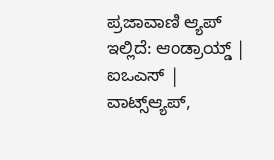ಪ್ರಜಾವಾಣಿ ಆ್ಯಪ್ ಇಲ್ಲಿದೆ: ಆಂಡ್ರಾಯ್ಡ್ | ಐಒಎಸ್ | ವಾಟ್ಸ್ಆ್ಯಪ್,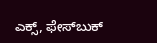ಎಕ್ಸ್, ಫೇಸ್‌ಬುಕ್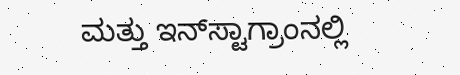ಮತ್ತು ಇನ್‌ಸ್ಟಾಗ್ರಾಂನಲ್ಲಿ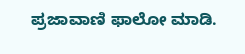ಪ್ರಜಾವಾಣಿ ಫಾಲೋ ಮಾಡಿ.